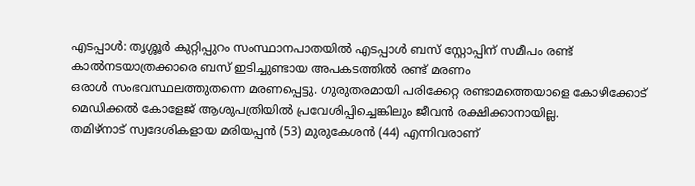എടപ്പാൾ: തൃശ്ശൂർ കുറ്റിപ്പുറം സംസ്ഥാനപാതയിൽ എടപ്പാൾ ബസ് സ്റ്റോപ്പിന് സമീപം രണ്ട് കാൽനടയാത്രക്കാരെ ബസ് ഇടിച്ചുണ്ടായ അപകടത്തിൽ രണ്ട് മരണം
ഒരാൾ സംഭവസ്ഥലത്തുതന്നെ മരണപ്പെട്ടു. ഗുരുതരമായി പരിക്കേറ്റ രണ്ടാമത്തെയാളെ കോഴിക്കോട് മെഡിക്കൽ കോളേജ് ആശുപത്രിയിൽ പ്രവേശിപ്പിച്ചെങ്കിലും ജീവൻ രക്ഷിക്കാനായില്ല.
തമിഴ്നാട് സ്വദേശികളായ മരിയപ്പൻ (53) മുരുകേശൻ (44) എന്നിവരാണ്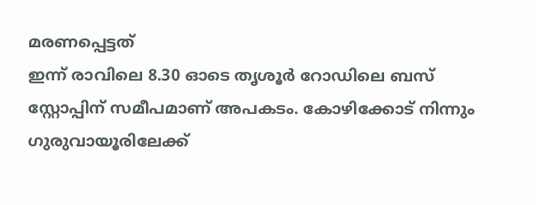മരണപ്പെട്ടത്
ഇന്ന് രാവിലെ 8.30 ഓടെ തൃശൂർ റോഡിലെ ബസ് സ്റ്റോപ്പിന് സമീപമാണ് അപകടം. കോഴിക്കോട് നിന്നും ഗുരുവായൂരിലേക്ക്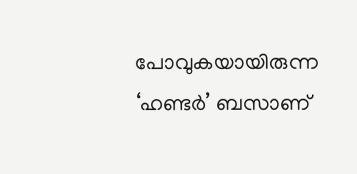പോവുകയായിരുന്ന ‘ഹണ്ടർ’ ബസാണ്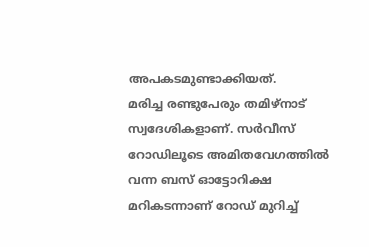അപകടമുണ്ടാക്കിയത്.
മരിച്ച രണ്ടുപേരും തമിഴ്നാട് സ്വദേശികളാണ്. സർവീസ് റോഡിലൂടെ അമിതവേഗത്തിൽ വന്ന ബസ് ഓട്ടോറിക്ഷ മറികടന്നാണ് റോഡ് മുറിച്ച്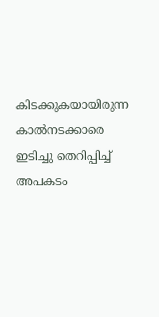കിടക്കുകയായിരുന്ന കാൽനടക്കാരെ ഇടിച്ചു തെറിപ്പിച്ച് അപകടം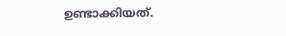ഉണ്ടാക്കിയത്.